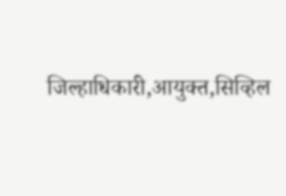जिल्हाधिकारी,आयुक्त,सिव्हिल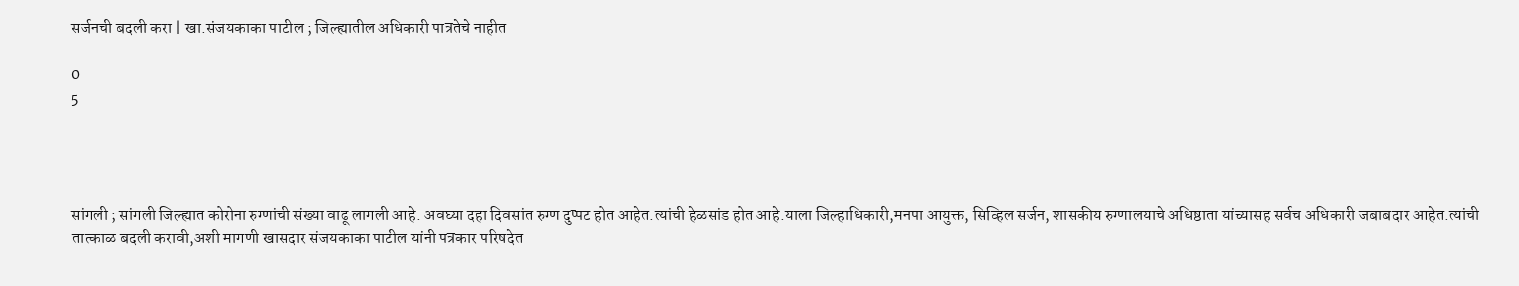सर्जनची बदली करा | खा.संजयकाका पाटील ; जिल्ह्यातील अधिकारी पात्रतेचे नाहीत

0
5




सांगली ; सांगली जिल्ह्यात कोरोना रुग्णांची संख्या वाढू लागली आहे. अवघ्या दहा दिवसांत रुग्ण दुप्पट होत आहेत.त्यांची हेळसांड होत आहे.याला जिल्हाधिकारी,मनपा आयुक्त, सिव्हिल सर्जन, शासकीय रुग्णालयाचे अधिष्ठाता यांच्यासह सर्वच अधिकारी जबाबदार आहेत.त्यांची तात्काळ बदली करावी,अशी मागणी खासदार संजयकाका पाटील यांनी पत्रकार परिषदेत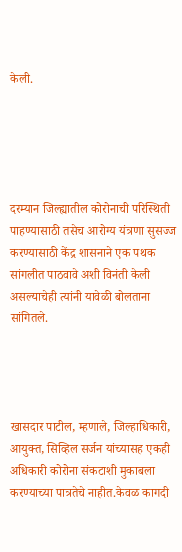केली.





दरम्यान जिल्ह्यातील कोरोनाची परिस्थिती पाहण्यासाठी तसेच आरोग्य यंत्रणा सुसज्ज करण्यासाठी केंद्र शासनाने एक पथक सांगलीत पाठवावे अशी विनंती केली असल्याचेही त्यांनी यावेळी बोलताना सांगितले.




खासदार पाटील, म्हणाले, जिल्हाधिकारी, आयुक्त, सिव्हिल सर्जन यांच्यासह एकही अधिकारी कोरोना संकटाशी मुकाबला करण्याच्या पात्रतेचे नाहीत.केवळ कागदी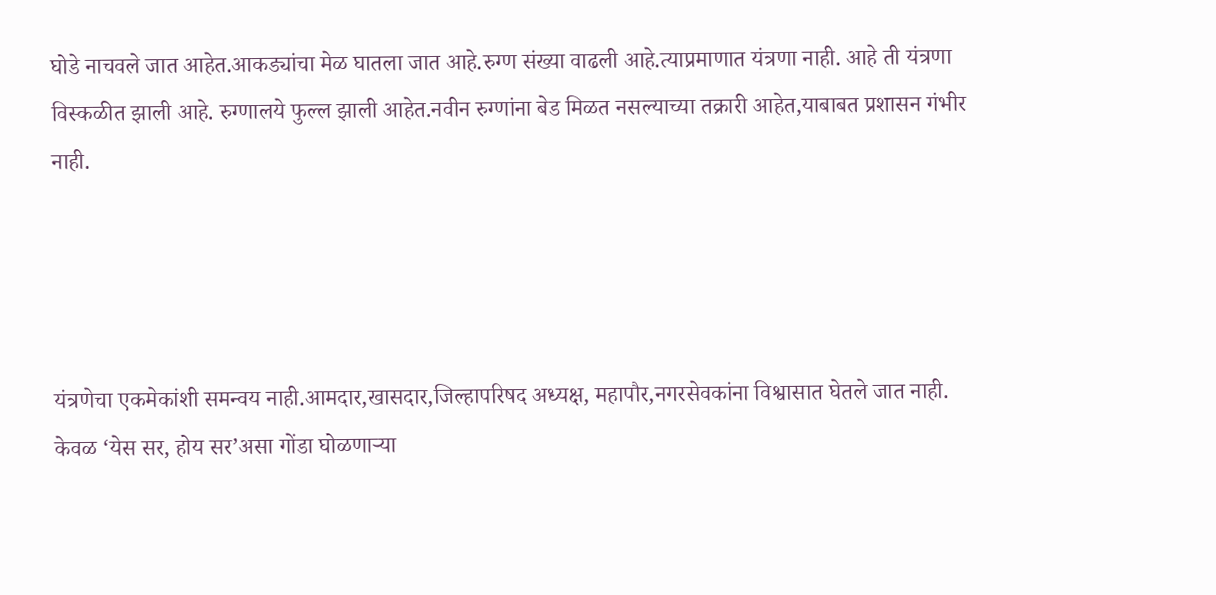घोडे नाचवले जात आहेत.आकड्यांचा मेळ घातला जात आहे.रुग्ण संख्या वाढली आहे.त्याप्रमाणात यंत्रणा नाही. आहे ती यंत्रणा विस्कळीत झाली आहे. रुग्णालये फुल्ल झाली आहेत.नवीन रुग्णांना बेड मिळत नसल्याच्या तक्रारी आहेत,याबाबत प्रशासन गंभीर नाही.




यंत्रणेचा एकमेकांशी समन्वय नाही.आमदार,खासदार,जिल्हापरिषद अध्यक्ष, महापौर,नगरसेवकांना विश्वासात घेतले जात नाही. केवळ ‘येस सर, होय सर’असा गोंडा घोळणाऱ्या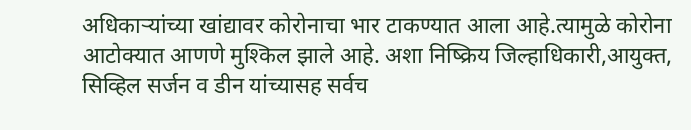अधिकाऱ्यांच्या खांद्यावर कोरोनाचा भार टाकण्यात आला आहे.त्यामुळे कोरोना आटोक्यात आणणे मुश्किल झाले आहे. अशा निष्क्रिय जिल्हाधिकारी,आयुक्त, सिव्हिल सर्जन व डीन यांच्यासह सर्वच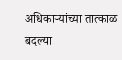अधिकाऱ्यांच्या तात्काळ बदल्या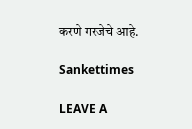करणे गरजेचे आहे.

Sankettimes

LEAVE A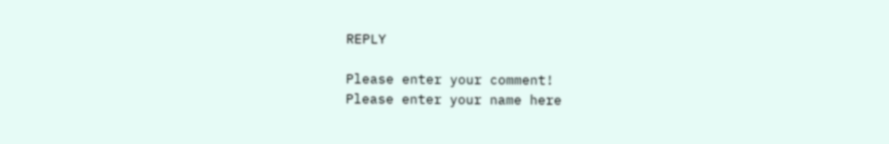REPLY

Please enter your comment!
Please enter your name here